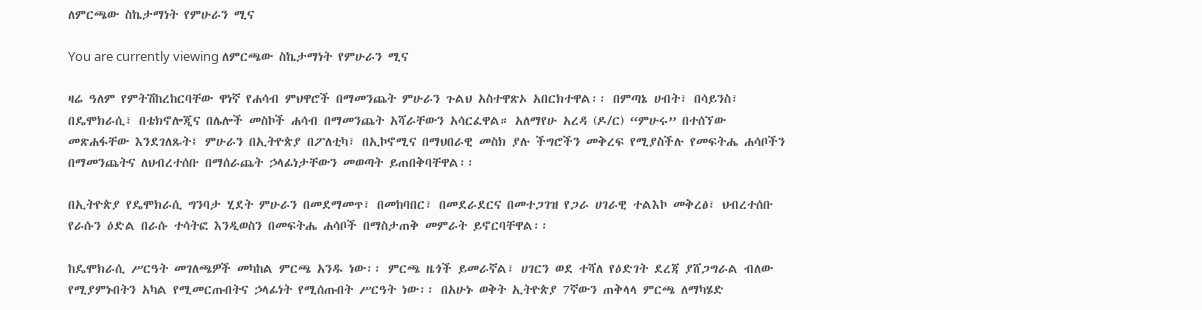ለምርጫው ስኬታማነት የምሁራን ሚና

You are currently viewing ለምርጫው ስኬታማነት የምሁራን ሚና

ዛሬ ዓለም የምትሽከረከርባቸው ዋነኛ የሐሳብ ምህዋሮች በማመንጨት ምሁራን ጉልህ አስተዋጽኦ አበርክተዋል፡፡ በምጣኔ ሀብት፣ በሳይንስ፣ በዴሞክራሲ፣ በቴክኖሎጂና በሌሎች መስኮች ሐሳብ በማመንጨት አሻራቸውን አሳርፈዋል። አለማየሁ አረዳ (ዶ/ር) “ምሁሩ” በተሰኘው መጽሐፋቸው እንደገለጹት፤ ምሁራን በኢትዮጵያ በፖለቲካ፣ በኢኮኖሚና በማህበራዊ መስክ ያሉ ችግሮችን መቅረፍ የሚያስችሉ የመፍትሔ ሐሳቦችን በማመንጨትና ለህብረተሰቡ በማሰራጨት ኃላፊነታቸውን መወጣት ይጠበቅባቸዋል፡፡

በኢትዮጵያ የዴሞክራሲ ግንባታ ሂደት ምሁራን በመደማመጥ፣ በመከባበር፣ በመደራደርና በመተጋገዝ የጋራ ሀገራዊ ተልእኮ መቅረፅ፣ ህብረተሰቡ የራሱን ዕድል በራሱ ተሳትፎ እንዲወስን በመፍትሔ ሐሳቦች በማስታጠቅ መምራት ይኖርባቸዋል፡፡

ከዴሞክራሲ ሥርዓት መገለጫዎች መካከል ምርጫ አንዱ ነው፡፡ ምርጫ ዜጎች ይመራኛል፣ ሀገርን ወደ ተሻለ የዕድገት ደረጃ ያሸጋግራል ብለው የሚያምኑበትን አካል የሚመርጡበትና ኃላፊነት የሚሰጡበት ሥርዓት ነው፡፡ በአሁኑ ወቅት ኢትዮጵያ 7ኛውን ጠቅላላ ምርጫ ለማካሄድ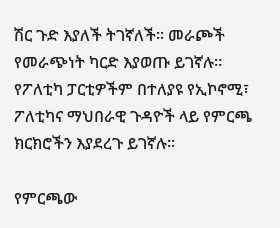ሽር ጉድ እያለች ትገኛለች፡፡ መራጮች የመራጭነት ካርድ እያወጡ ይገኛሉ፡፡ የፖለቲካ ፓርቲዎችም በተለያዩ የኢኮኖሚ፣ ፖለቲካና ማህበራዊ ጉዳዮች ላይ የምርጫ ክርክሮችን እያደረጉ ይገኛሉ፡፡

የምርጫው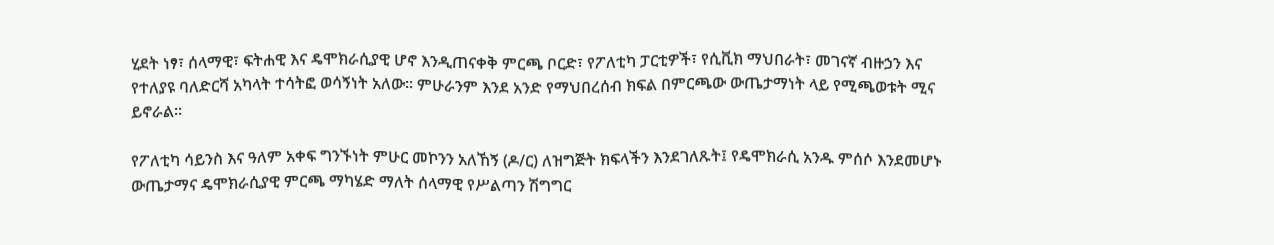ሂደት ነፃ፣ ሰላማዊ፣ ፍትሐዊ እና ዴሞክራሲያዊ ሆኖ እንዲጠናቀቅ ምርጫ ቦርድ፣ የፖለቲካ ፓርቲዎች፣ የሲቪክ ማህበራት፣ መገናኛ ብዙኃን እና የተለያዩ ባለድርሻ አካላት ተሳትፎ ወሳኝነት አለው፡፡ ምሁራንም እንደ አንድ የማህበረሰብ ክፍል በምርጫው ውጤታማነት ላይ የሚጫወቱት ሚና ይኖራል፡፡

የፖለቲካ ሳይንስ እና ዓለም አቀፍ ግንኙነት ምሁር መኮንን አለኸኝ (ዶ/ር) ለዝግጅት ክፍላችን እንደገለጹት፤ የዴሞክራሲ አንዱ ምሰሶ እንደመሆኑ ውጤታማና ዴሞክራሲያዊ ምርጫ ማካሄድ ማለት ሰላማዊ የሥልጣን ሽግግር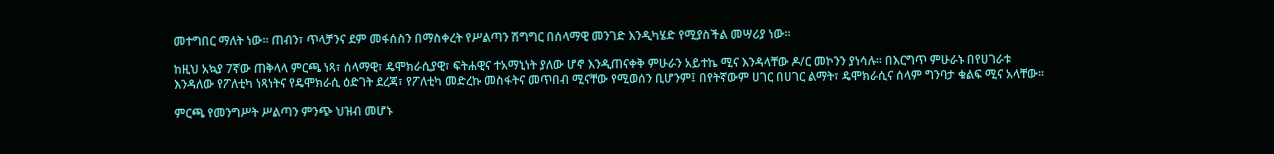መተግበር ማለት ነው፡፡ ጠብን፣ ጥላቻንና ደም መፋሰስን በማስቀረት የሥልጣን ሽግግር በሰላማዊ መንገድ እንዲካሄድ የሚያስችል መሣሪያ ነው፡፡

ከዚህ አኳያ 7ኛው ጠቅላላ ምርጫ ነጻ፣ ሰላማዊ፣ ዴሞክራሲያዊ፣ ፍትሐዊና ተአማኒነት ያለው ሆኖ እንዲጠናቀቅ ምሁራን አይተኬ ሚና እንዳላቸው ዶ/ር መኮንን ያነሳሉ፡፡ በእርግጥ ምሁራኑ በየሀገራቱ እንዳለው የፖለቲካ ነጻነትና የዴሞክራሲ ዕድገት ደረጃ፣ የፖለቲካ መድረኩ መስፋትና መጥበብ ሚናቸው የሚወሰን ቢሆንም፤ በየትኛውም ሀገር በሀገር ልማት፣ ዴሞክራሲና ሰላም ግንባታ ቁልፍ ሚና አላቸው፡፡

ምርጫ የመንግሥት ሥልጣን ምንጭ ህዝብ መሆኑ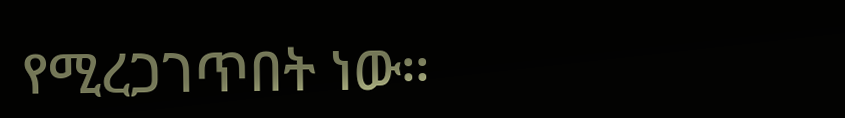የሚረጋገጥበት ነው፡፡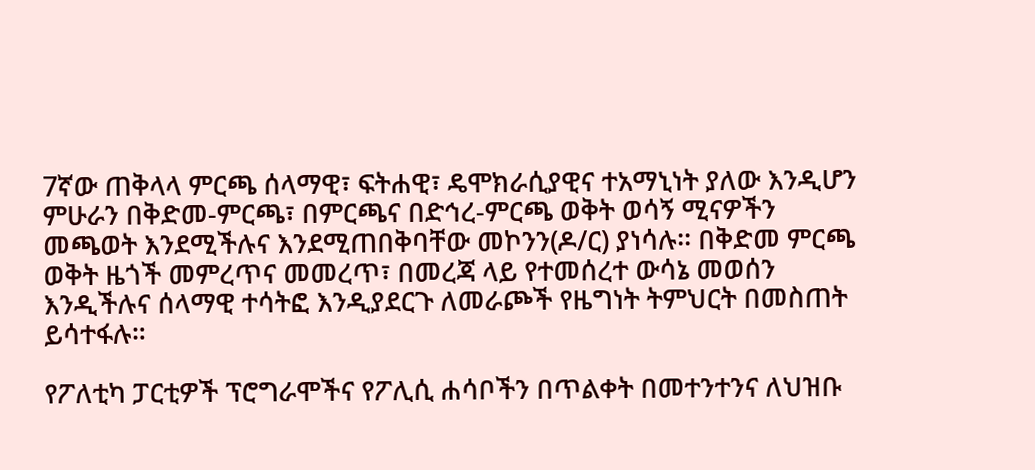7ኛው ጠቅላላ ምርጫ ሰላማዊ፣ ፍትሐዊ፣ ዴሞክራሲያዊና ተአማኒነት ያለው እንዲሆን ምሁራን በቅድመ-ምርጫ፣ በምርጫና በድኅረ-ምርጫ ወቅት ወሳኝ ሚናዎችን መጫወት እንደሚችሉና እንደሚጠበቅባቸው መኮንን(ዶ/ር) ያነሳሉ፡፡ በቅድመ ምርጫ ወቅት ዜጎች መምረጥና መመረጥ፣ በመረጃ ላይ የተመሰረተ ውሳኔ መወሰን እንዲችሉና ሰላማዊ ተሳትፎ እንዲያደርጉ ለመራጮች የዜግነት ትምህርት በመስጠት ይሳተፋሉ።

የፖለቲካ ፓርቲዎች ፕሮግራሞችና የፖሊሲ ሐሳቦችን በጥልቀት በመተንተንና ለህዝቡ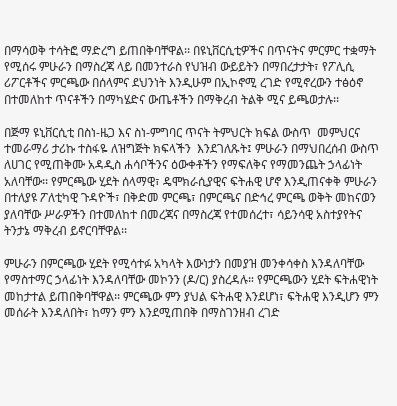በማሳወቅ ተሳትፎ ማድረግ ይጠበቅባቸዋል፡፡ በዩኒቨርሲቲዎችና በጥናትና ምርምር ተቋማት የሚሰሩ ምሁራን በማስረጃ ላይ በመንተራስ የህዝብ ውይይትን በማበረታታት፣ የፖሊሲ ሪፖርቶችና ምርጫው በሰላምና ደህንነት እንዲሁም በኢኮኖሚ ረገድ የሚኖረውን ተፅዕኖ በተመለከተ ጥናቶችን በማካሄድና ውጤቶችን በማቅረብ ትልቅ ሚና ይጫወታሉ፡፡

በጅማ ዩኒቨርሲቲ በስነ-ዜጋ እና ስነ-ምግባር ጥናት ትምህርት ክፍል ውስጥ  መምህርና ተመራማሪ ታሪኩ ተስፋዬ ለዝግጅት ክፍላችን  እንደገለጹት፤ ምሁራን በማህበረሰብ ውስጥ ለሀገር የሚጠቅሙ አዳዲስ ሐሳቦችንና ዕውቀቶችን የማፍለቅና የማመንጨት ኃላፊነት አለባቸው፡፡ የምርጫው ሂደት ሰላማዊ፣ ዴሞክራሲያዊና ፍትሐዊ ሆኖ እንዲጠናቀቅ ምሁራን በተለያዩ ፖለቲካዊ ጉዳዮች፣ በቅድመ ምርጫ፣ በምርጫና በድኅረ ምርጫ ወቅት መከናወን ያለባቸው ሥራዎችን በተመለከተ በመረጃና በማስረጃ የተመሰረተ፣ ሳይንሳዊ አስተያየትና ትንታኔ ማቅረብ ይኖርባቸዋል፡፡

ምሁራን በምርጫው ሂደት የሚሳተፉ አካላት እውነታን በመያዝ መንቀሳቀስ እንዳለባቸው የማስተማር ኃላፊነት እንዳለባቸው መኮንን (ዶ/ር) ያስረዳሉ። የምርጫውን ሂደት ፍትሐዊነት መከታተል ይጠበቅባቸዋል፡፡ ምርጫው ምን ያህል ፍትሐዊ እንደሆነ፣ ፍትሐዊ እንዲሆን ምን መሰራት እንዳለበት፣ ከማን ምን እንደሚጠበቅ በማስገንዘብ ረገድ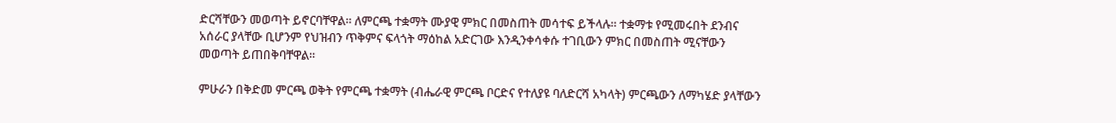ድርሻቸውን መወጣት ይኖርባቸዋል፡፡ ለምርጫ ተቋማት ሙያዊ ምክር በመስጠት መሳተፍ ይችላሉ፡፡ ተቋማቱ የሚመሩበት ደንብና አሰራር ያላቸው ቢሆንም የህዝብን ጥቅምና ፍላጎት ማዕከል አድርገው እንዲንቀሳቀሱ ተገቢውን ምክር በመስጠት ሚናቸውን መወጣት ይጠበቅባቸዋል፡፡

ምሁራን በቅድመ ምርጫ ወቅት የምርጫ ተቋማት (ብሔራዊ ምርጫ ቦርድና የተለያዩ ባለድርሻ አካላት) ምርጫውን ለማካሄድ ያላቸውን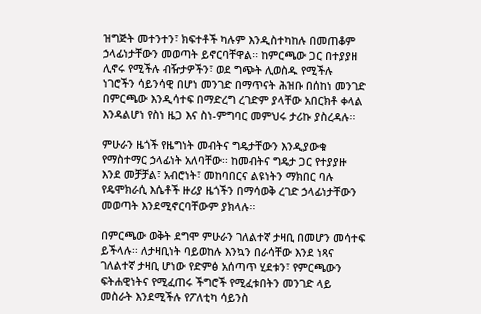ዝግጅት መተንተን፣ ክፍተቶች ካሉም እንዲስተካከሉ በመጠቆም ኃላፊነታቸውን መወጣት ይኖርባቸዋል፡፡ ከምርጫው ጋር በተያያዘ ሊኖሩ የሚችሉ ብዥታዎችን፣ ወደ ግጭት ሊወስዱ የሚችሉ ነገሮችን ሳይንሳዊ በሆነ መንገድ በማጥናት ሕዝቡ በሰከነ መንገድ በምርጫው እንዲሳተፍ በማድረግ ረገድም ያላቸው አበርክቶ ቀላል እንዳልሆነ የስነ ዜጋ እና ስነ-ምግባር መምህሩ ታሪኩ ያስረዳሉ፡፡

ምሁራን ዜጎች የዜግነት መብትና ግዴታቸውን እንዲያውቁ የማስተማር ኃላፊነት አለባቸው፡፡ ከመብትና ግዴታ ጋር የተያያዙ እንደ መቻቻል፣ አብሮነት፣ መከባበርና ልዩነትን ማክበር ባሉ የዴሞክራሲ እሴቶች ዙሪያ ዜጎችን በማሳወቅ ረገድ ኃላፊነታቸውን መወጣት እንደሚኖርባቸውም ያክላሉ፡፡

በምርጫው ወቅት ደግሞ ምሁራን ገለልተኛ ታዛቢ በመሆን መሳተፍ ይችላሉ፡፡ ለታዛቢነት ባይወከሉ እንኳን በራሳቸው እንደ ነጻና ገለልተኛ ታዛቢ ሆነው የድምፅ አሰጣጥ ሂደቱን፣ የምርጫውን ፍትሐዊነትና የሚፈጠሩ ችግሮች የሚፈቱበትን መንገድ ላይ መስራት እንደሚችሉ የፖለቲካ ሳይንስ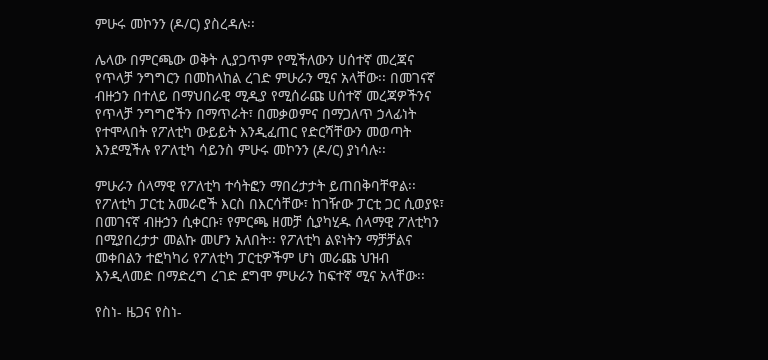ምሁሩ መኮንን (ዶ/ር) ያስረዳሉ፡፡

ሌላው በምርጫው ወቅት ሊያጋጥም የሚችለውን ሀሰተኛ መረጃና የጥላቻ ንግግርን በመከላከል ረገድ ምሁራን ሚና አላቸው፡፡ በመገናኛ ብዙኃን በተለይ በማህበራዊ ሚዲያ የሚሰራጩ ሀሰተኛ መረጃዎችንና የጥላቻ ንግግሮችን በማጥራት፣ በመቃወምና በማጋለጥ ኃላፊነት የተሞላበት የፖለቲካ ውይይት እንዲፈጠር የድርሻቸውን መወጣት እንደሚችሉ የፖለቲካ ሳይንስ ምሁሩ መኮንን (ዶ/ር) ያነሳሉ፡፡

ምሁራን ሰላማዊ የፖለቲካ ተሳትፎን ማበረታታት ይጠበቅባቸዋል፡፡ የፖለቲካ ፓርቲ አመራሮች እርስ በእርሳቸው፣ ከገዥው ፓርቲ ጋር ሲወያዩ፣ በመገናኛ ብዙኃን ሲቀርቡ፣ የምርጫ ዘመቻ ሲያካሂዱ ሰላማዊ ፖለቲካን በሚያበረታታ መልኩ መሆን አለበት፡፡ የፖለቲካ ልዩነትን ማቻቻልና መቀበልን ተፎካካሪ የፖለቲካ ፓርቲዎችም ሆነ መራጩ ህዝብ እንዲላመድ በማድረግ ረገድ ደግሞ ምሁራን ከፍተኛ ሚና አላቸው፡፡

የስነ- ዜጋና የስነ-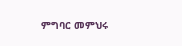ምግባር መምህሩ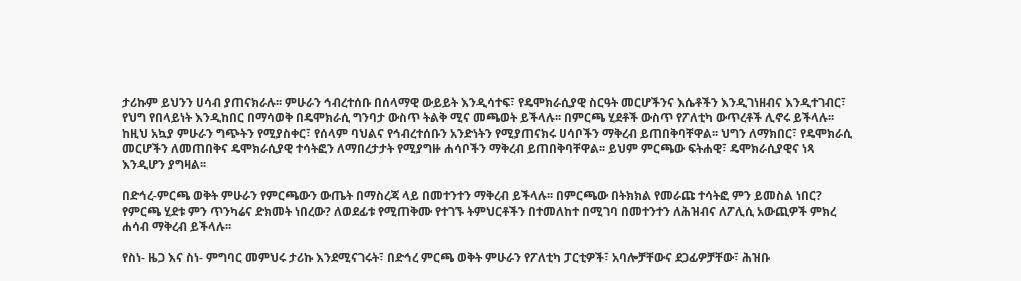ታሪኩም ይህንን ሀሳብ ያጠናክራሉ፡፡ ምሁራን ኅብረተሰቡ በሰላማዊ ውይይት እንዲሳተፍ፣ የዴሞክራሲያዊ ስርዓት መርሆችንና እሴቶችን እንዲገነዘብና እንዲተገብር፣ የህግ የበላይነት እንዲከበር በማሳወቅ በዴሞክራሲ ግንባታ ውስጥ ትልቅ ሚና መጫወት ይችላሉ፡፡ በምርጫ ሂደቶች ውስጥ የፖለቲካ ውጥረቶች ሊኖሩ ይችላሉ፡፡ ከዚህ አኳያ ምሁራን ግጭትን የሚያስቀር፣ የሰላም ባህልና የኅብረተሰቡን አንድነትን የሚያጠናክሩ ሀሳቦችን ማቅረብ ይጠበቅባቸዋል፡፡ ህግን ለማክበር፣ የዴሞክራሲ መርሆችን ለመጠበቅና ዴሞክራሲያዊ ተሳትፎን ለማበረታታት የሚያግዙ ሐሳቦችን ማቅረብ ይጠበቅባቸዋል፡፡ ይህም ምርጫው ፍትሐዊ፣ ዴሞክራሲያዊና ነጻ እንዲሆን ያግዛል፡፡

በድኅረ-ምርጫ ወቅት ምሁራን የምርጫውን ውጤት በማስረጃ ላይ በመተንተን ማቅረብ ይችላሉ፡፡ በምርጫው በትክክል የመራጩ ተሳትፎ ምን ይመስል ነበር? የምርጫ ሂደቱ ምን ጥንካሬና ድክመት ነበረው? ለወደፊቱ የሚጠቅሙ የተገኙ ትምህርቶችን በተመለከተ በሚገባ በመተንተን ለሕዝብና ለፖሊሲ አውጪዎች ምክረ ሐሳብ ማቅረብ ይችላሉ፡፡

የስነ- ዜጋ እና ስነ- ምግባር መምህሩ ታሪኩ እንደሚናገሩት፣ በድኅረ ምርጫ ወቅት ምሁራን የፖለቲካ ፓርቲዎች፣ አባሎቻቸውና ደጋፊዎቻቸው፣ ሕዝቡ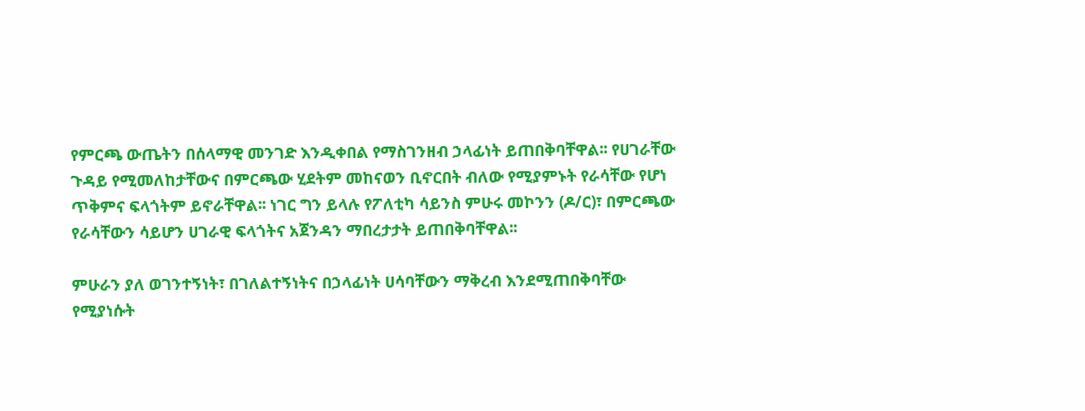የምርጫ ውጤትን በሰላማዊ መንገድ እንዲቀበል የማስገንዘብ ኃላፊነት ይጠበቅባቸዋል፡፡ የሀገራቸው ጉዳይ የሚመለከታቸውና በምርጫው ሂደትም መከናወን ቢኖርበት ብለው የሚያምኑት የራሳቸው የሆነ ጥቅምና ፍላጎትም ይኖራቸዋል፡፡ ነገር ግን ይላሉ የፖለቲካ ሳይንስ ምሁሩ መኮንን (ዶ/ር)፣ በምርጫው የራሳቸውን ሳይሆን ሀገራዊ ፍላጎትና አጀንዳን ማበረታታት ይጠበቅባቸዋል፡፡

ምሁራን ያለ ወገንተኝነት፣ በገለልተኝነትና በኃላፊነት ሀሳባቸውን ማቅረብ እንደሚጠበቅባቸው የሚያነሱት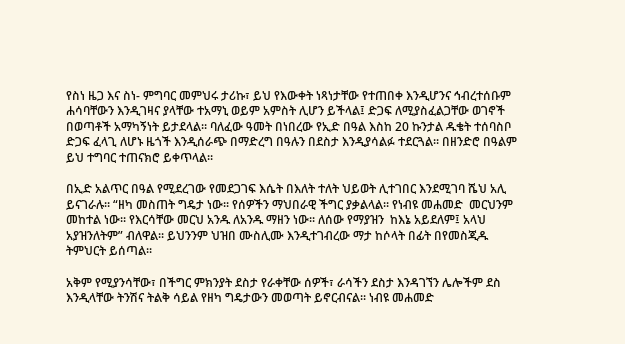የስነ ዜጋ እና ስነ- ምግባር መምህሩ ታሪኩ፣ ይህ የእውቀት ነጻነታቸው የተጠበቀ እንዲሆንና ኅብረተሰቡም ሐሳባቸውን እንዲገዛና ያላቸው ተአማኒ ወይም አምስት ሊሆን ይችላል፤ ድጋፍ ለሚያስፈልጋቸው ወገኖች በወጣቶች አማካኝነት ይታደላል። ባለፈው ዓመት በነበረው የኢድ በዓል እስከ 20 ኩንታል ዱቄት ተሰባስቦ ድጋፍ ፈላጊ ለሆኑ ዜጎች እንዲሰራጭ በማድረግ በዓሉን በደስታ እንዲያሳልፉ ተደርጓል፡፡ በዘንድሮ በዓልም ይህ ተግባር ተጠናክሮ ይቀጥላል።

በኢድ አልጥር በዓል የሚደረገው የመደጋገፍ እሴት በእለት ተለት ህይወት ሊተገበር እንደሚገባ ሼህ አሊ ይናገራሉ። “ዘካ መስጠት ግዴታ ነው፡፡ የሰዎችን ማህበራዊ ችግር ያቃልላል፡፡ የነብዩ መሐመድ  መርህንም መከተል ነው፡፡ የእርሳቸው መርህ አንዱ ለአንዱ ማዘን ነው፡፡ ለሰው የማያዝን  ከእኔ አይደለም፤ አላህ አያዝንለትም” ብለዋል፡፡ ይህንንም ህዝበ ሙስሊሙ እንዲተገብረው ማታ ከሶላት በፊት በየመስጂዱ ትምህርት ይሰጣል፡፡

አቅም የሚያንሳቸው፣ በችግር ምክንያት ደስታ የራቀቸው ሰዎች፣ ራሳችን ደስታ እንዳገኘን ሌሎችም ደስ እንዲላቸው ትንሽና ትልቅ ሳይል የዘካ ግዴታውን መወጣት ይኖርብናል፡፡ ነብዩ መሐመድ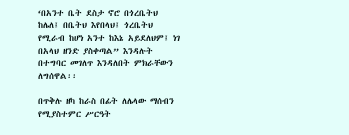‘በአንተ ቤት ደስታ ኖሮ በጎረቤትህ ከሌለ፤ በቤትህ እየበላህ፤ ጎረቤትህ የሚራብ ከሆነ አንተ ከእኔ አይደለህም፤ ነገ በአላህ ዘንድ ያስቀጣል” እንዳሉት በተግባር መገለጥ እንዳለበት ምክራቸውን ለግሰዋል፡፡

በጥቅሉ ዘካ ከራስ በፊት ለሌላው ማሰብን የሚያስተምር ሥርዓት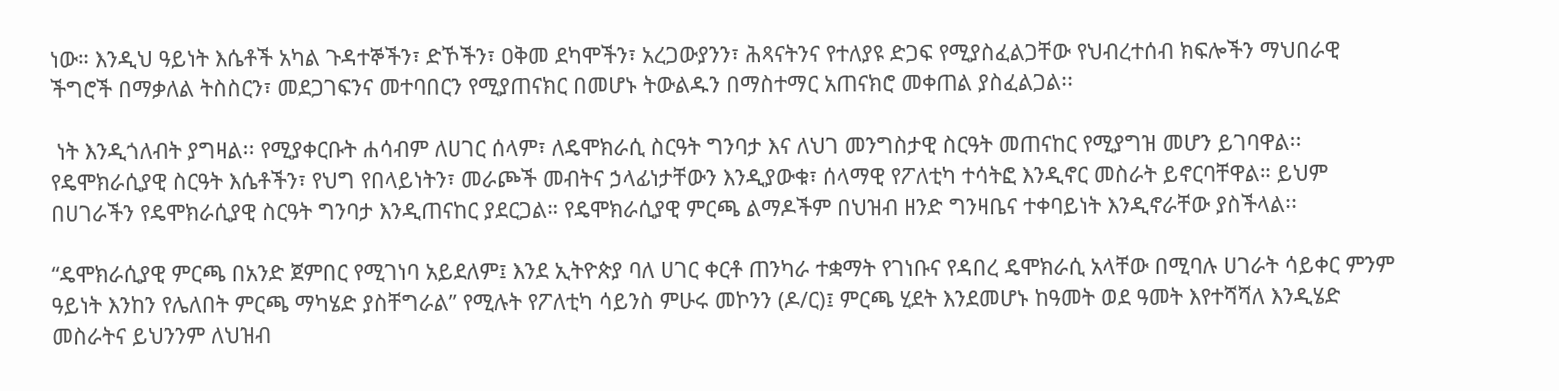ነው። እንዲህ ዓይነት እሴቶች አካል ጉዳተኞችን፣ ድኾችን፣ ዐቅመ ደካሞችን፣ አረጋውያንን፣ ሕጻናትንና የተለያዩ ድጋፍ የሚያስፈልጋቸው የህብረተሰብ ክፍሎችን ማህበራዊ ችግሮች በማቃለል ትስስርን፣ መደጋገፍንና መተባበርን የሚያጠናክር በመሆኑ ትውልዱን በማስተማር አጠናክሮ መቀጠል ያስፈልጋል፡፡

 ነት እንዲጎለብት ያግዛል፡፡ የሚያቀርቡት ሐሳብም ለሀገር ሰላም፣ ለዴሞክራሲ ስርዓት ግንባታ እና ለህገ መንግስታዊ ስርዓት መጠናከር የሚያግዝ መሆን ይገባዋል፡፡ የዴሞክራሲያዊ ስርዓት እሴቶችን፣ የህግ የበላይነትን፣ መራጮች መብትና ኃላፊነታቸውን እንዲያውቁ፣ ሰላማዊ የፖለቲካ ተሳትፎ እንዲኖር መስራት ይኖርባቸዋል። ይህም በሀገራችን የዴሞክራሲያዊ ስርዓት ግንባታ እንዲጠናከር ያደርጋል። የዴሞክራሲያዊ ምርጫ ልማዶችም በህዝብ ዘንድ ግንዛቤና ተቀባይነት እንዲኖራቸው ያስችላል፡፡

“ዴሞክራሲያዊ ምርጫ በአንድ ጀምበር የሚገነባ አይደለም፤ እንደ ኢትዮጵያ ባለ ሀገር ቀርቶ ጠንካራ ተቋማት የገነቡና የዳበረ ዴሞክራሲ አላቸው በሚባሉ ሀገራት ሳይቀር ምንም ዓይነት እንከን የሌለበት ምርጫ ማካሄድ ያስቸግራል” የሚሉት የፖለቲካ ሳይንስ ምሁሩ መኮንን (ዶ/ር)፤ ምርጫ ሂደት እንደመሆኑ ከዓመት ወደ ዓመት እየተሻሻለ እንዲሄድ መስራትና ይህንንም ለህዝብ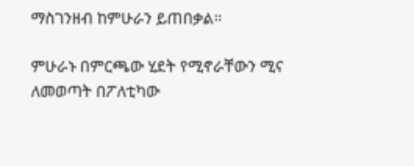ማስገንዘብ ከምሁራን ይጠበቃል።

ምሁራኑ በምርጫው ሂደት የሚኖራቸውን ሚና ለመወጣት በፖለቲካው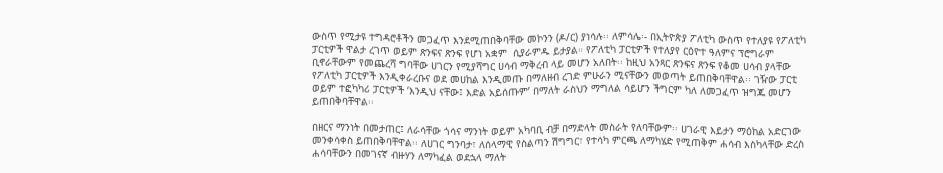ውስጥ የሚታዩ ተግዳሮቶችን መጋፈጥ እንደሚጠበቅባቸው መኮንን (ዶ/ር) ያነሳሉ፡፡ ለምሳሌ፡- በኢትዮጵያ ፖለቲካ ውስጥ የተለያዩ የፖለቲካ ፓርቲዎች ዋልታ ረገጥ ወይም ጽንፍና ጽንፍ የሆነ አቋም  ሲያራምዱ ይታያል። የፖለቲካ ፓርቲዎች የተለያየ ርዕዮተ ዓለምና ፕሮግራም ቢኖራቸውም የመጨረሻ ግባቸው ሀገርን የሚያሻግር ሀሳብ ማቅረብ ላይ መሆን አለበት፡፡ ከዚህ አንጻር ጽንፍና ጽንፍ የቆመ ሀሳብ ያላቸው የፖለቲካ ፓርቲዎች እንዲቀራረቡና ወደ መሀከል እንዲመጡ በማለዘብ ረገድ ምሁራን ሚናቸውን መወጣት ይጠበቅባቸዋል፡፡ ገዥው ፓርቲ ወይም ተፎካካሪ ፓርቲዎች ‘እንዲህ ናቸው፤ እድል አይሰጡም’ በማለት ራስህን ማግለል ሳይሆን ችግርም ካለ ለመጋፈጥ ዝግጁ መሆን ይጠበቅባቸዋል፡፡

በዘርና ማንነት በመታጠር፤ ለራሳቸው ጎሳና ማንነት ወይም አካባቢ ብቻ በማድላት መስራት የለባቸውም፡፡ ሀገራዊ እይታን ማዕከል አድርገው መንቀሳቀስ ይጠበቅባቸዋል፡፡ ለሀገር ግንባታ፣ ለሰላማዊ የስልጣን ሽግግር፣ የተሳካ ምርጫ ለማካሄድ የሚጠቅም ሐሳብ እስካላቸው ድረስ ሐሳባቸውን በመገናኛ ብዙሃን ለማካፈል ወደኋላ ማለት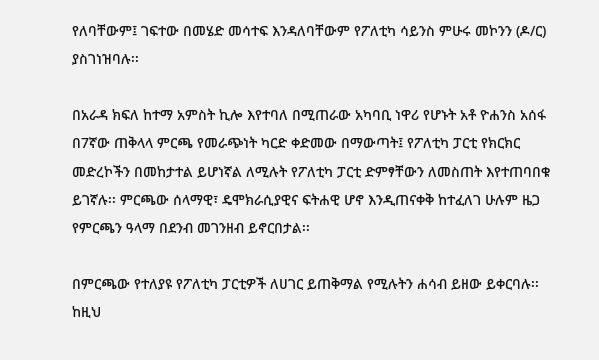የለባቸውም፤ ገፍተው በመሄድ መሳተፍ እንዳለባቸውም የፖለቲካ ሳይንስ ምሁሩ መኮንን (ዶ/ር) ያስገነዝባሉ፡፡

በአራዳ ክፍለ ከተማ አምስት ኪሎ እየተባለ በሚጠራው አካባቢ ነዋሪ የሆኑት አቶ ዮሐንስ አሰፋ በ7ኛው ጠቅላላ ምርጫ የመራጭነት ካርድ ቀድመው በማውጣት፤ የፖለቲካ ፓርቲ የክርክር መድረኮችን በመከታተል ይሆነኛል ለሚሉት የፖለቲካ ፓርቲ ድምፃቸውን ለመስጠት እየተጠባበቁ ይገኛሉ፡፡ ምርጫው ሰላማዊ፣ ዴሞክራሲያዊና ፍትሐዊ ሆኖ እንዲጠናቀቅ ከተፈለገ ሁሉም ዜጋ የምርጫን ዓላማ በደንብ መገንዘብ ይኖርበታል፡፡

በምርጫው የተለያዩ የፖለቲካ ፓርቲዎች ለሀገር ይጠቅማል የሚሉትን ሐሳብ ይዘው ይቀርባሉ፡፡ ከዚህ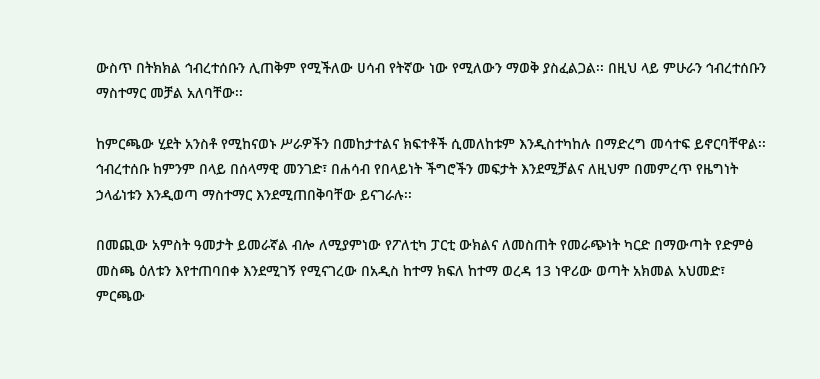ውስጥ በትክክል ኅብረተሰቡን ሊጠቅም የሚችለው ሀሳብ የትኛው ነው የሚለውን ማወቅ ያስፈልጋል፡፡ በዚህ ላይ ምሁራን ኅብረተሰቡን ማስተማር መቻል አለባቸው፡፡

ከምርጫው ሂደት አንስቶ የሚከናወኑ ሥራዎችን በመከታተልና ክፍተቶች ሲመለከቱም እንዲስተካከሉ በማድረግ መሳተፍ ይኖርባቸዋል፡፡ ኅብረተሰቡ ከምንም በላይ በሰላማዊ መንገድ፣ በሐሳብ የበላይነት ችግሮችን መፍታት እንደሚቻልና ለዚህም በመምረጥ የዜግነት ኃላፊነቱን እንዲወጣ ማስተማር እንደሚጠበቅባቸው ይናገራሉ፡፡

በመጪው አምስት ዓመታት ይመራኛል ብሎ ለሚያምነው የፖለቲካ ፓርቲ ውክልና ለመስጠት የመራጭነት ካርድ በማውጣት የድምፅ መስጫ ዕለቱን እየተጠባበቀ እንደሚገኝ የሚናገረው በአዲስ ከተማ ክፍለ ከተማ ወረዳ 13 ነዋሪው ወጣት አክመል አህመድ፣ ምርጫው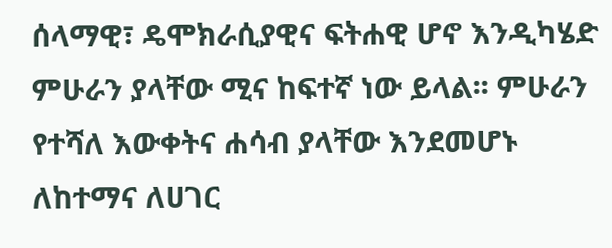ሰላማዊ፣ ዴሞክራሲያዊና ፍትሐዊ ሆኖ እንዲካሄድ ምሁራን ያላቸው ሚና ከፍተኛ ነው ይላል፡፡ ምሁራን የተሻለ እውቀትና ሐሳብ ያላቸው እንደመሆኑ ለከተማና ለሀገር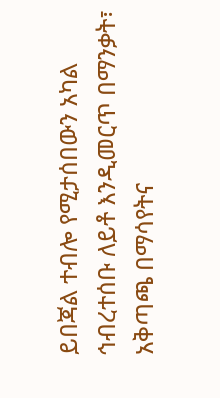ይበጃል ተብሎ የሚታሰበውን አካል ኅብረተሰቡ ለይቶ እንዲመርጥ በማንቃት፣ አቅጣጫ በማሳየትና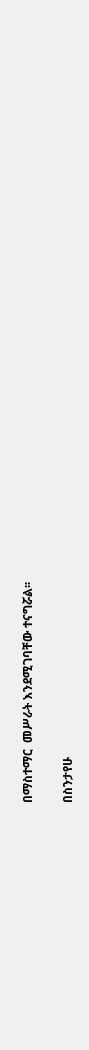በማስተማር  መሥራት እንደሚገባቸው ተናግሯል፡፡

በስንታየሁ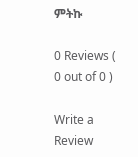ምትኩ

0 Reviews ( 0 out of 0 )

Write a Review